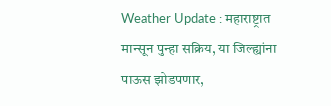Weather Update : महाराष्ट्रात मान्सून पुन्हा सक्रिय, या जिल्ह्यांना पाऊस झोडपणार,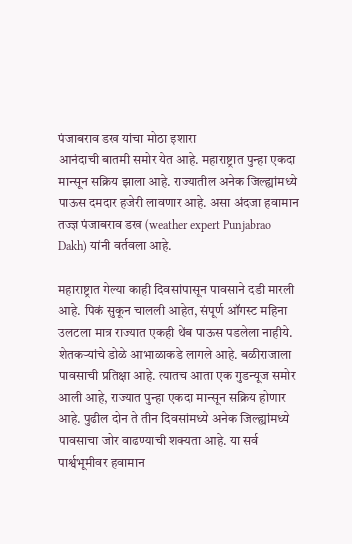पंजाबराव डख यांचा मोठा इशारा
आनंदाची बातमी समोर येत आहे. महाराष्ट्रात पुन्हा एकदा मान्सून सक्रिय झाला आहे. राज्यातील अनेक जिल्ह्यांमध्ये पाऊस दमदार हजेरी लावणार आहे. असा अंदजा हवामान तज्ज्ञ पंजाबराव डख (weather expert Punjabrao Dakh) यांनी वर्तवला आहे.

महाराष्ट्रात गेल्या काही दिवसांपासून पावसाने दडी मारली आहे. पिकं सुकून चालली आहेत, संपूर्ण ऑगस्ट महिना उलटला मात्र राज्यात एकही थेंब पाऊस पडलेला नाहीये. शेतकऱ्यांचे डोळे आभाळाकडे लागले आहे. बळीराजाला पावसाची प्रतिक्षा आहे. त्यातच आता एक गुडन्यूज समोर आली आहे, राज्यात पुन्हा एकदा मान्सून सक्रिय होणार आहे. पुढील दोन ते तीन दिवसांमध्ये अनेक जिल्ह्यांमध्ये पावसाचा जोर वाढण्याची शक्यता आहे. या सर्व पार्श्वभूमीवर हवामान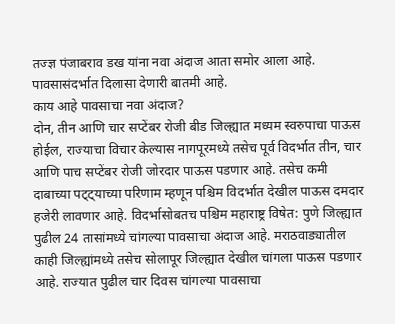तज्ज्ञ पंजाबराव डख यांना नवा अंदाज आता समोर आला आहे. पावसासंदर्भात दिलासा देणारी बातमी आहे.
काय आहे पावसाचा नवा अंदाज?
दोन, तीन आणि चार सप्टेंबर रोजी बीड जिल्ह्यात मध्यम स्वरुपाचा पाऊस होईल, राज्याचा विचार केल्यास नागपूरमध्ये तसेच पूर्व विदर्भात तीन, चार आणि पाच सप्टेंबर रोजी जोरदार पाऊस पडणार आहे. तसेच कमी दाबाच्या पट्ट्याच्या परिणाम म्हणून पश्चिम विदर्भात देखील पाऊस दमदार हजेरी लावणार आहे. विदर्भासोबतच पश्चिम महाराष्ट्र विषेत: पुणे जिल्ह्यात पुढील 24 तासांमध्ये चांगल्या पावसाचा अंदाज आहे. मराठवाड्यातील काही जिल्ह्यांमध्ये तसेच सोलापूर जिल्ह्यात देखील चांगला पाऊस पडणार आहे. राज्यात पुढील चार दिवस चांगल्या पावसाचा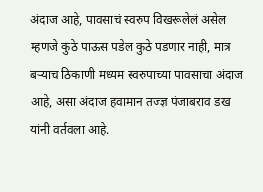अंदाज आहे, पावसाचं स्वरुप विखरूलेलं असेल म्हणजे कुठे पाऊस पडेल कुठे पडणार नाही, मात्र बऱ्याच ठिकाणी मध्यम स्वरुपाच्या पावसाचा अंदाज आहे, असा अंदाज हवामान तज्ज्ञ पंजाबराव डख यांनी वर्तवला आहे.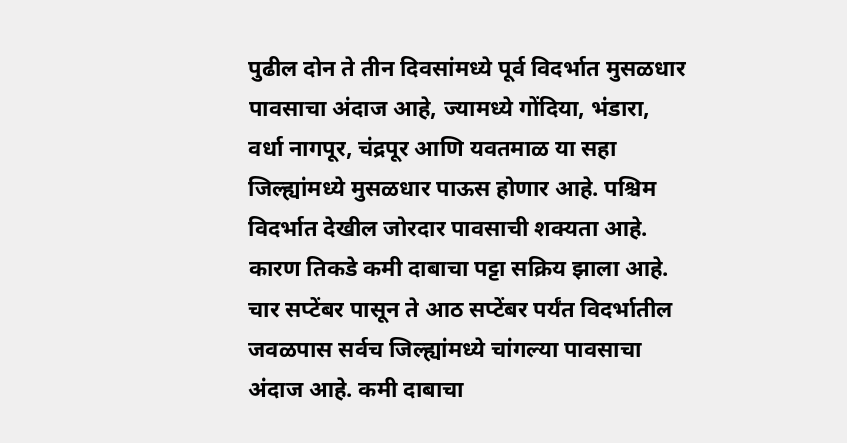पुढील दोन ते तीन दिवसांमध्ये पूर्व विदर्भात मुसळधार पावसाचा अंदाज आहे, ज्यामध्ये गोंदिया, भंडारा, वर्धा नागपूर, चंद्रपूर आणि यवतमाळ या सहा जिल्ह्यांमध्ये मुसळधार पाऊस होणार आहे. पश्चिम विदर्भात देखील जोरदार पावसाची शक्यता आहे. कारण तिकडे कमी दाबाचा पट्टा सक्रिय झाला आहे. चार सप्टेंबर पासून ते आठ सप्टेंबर पर्यंत विदर्भातील जवळपास सर्वच जिल्ह्यांमध्ये चांगल्या पावसाचा अंदाज आहे. कमी दाबाचा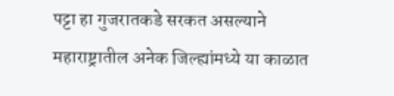पट्टा हा गुजरातकडे सरकत असल्याने महाराष्ट्रातील अनेक जिल्ह्यांमध्ये या काळात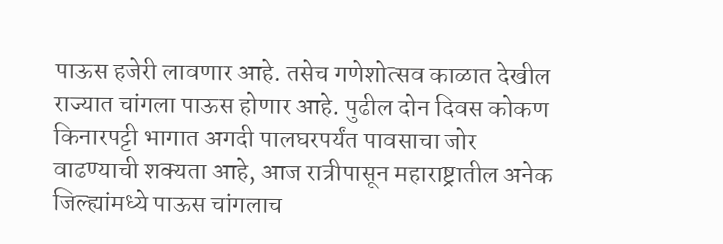पाऊस हजेरी लावणार आहे. तसेच गणेशोत्सव काळात देखील राज्यात चांगला पाऊस होणार आहे. पुढील दोन दिवस कोकण किनारपट्टी भागात अगदी पालघरपर्यंत पावसाचा जोर वाढण्याची शक्यता आहे, आज रात्रीपासून महाराष्ट्रातील अनेक जिल्ह्यांमध्ये पाऊस चांगलाच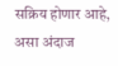सक्रिय होणार आहे, असा अंदाज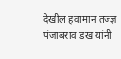देखील हवामान तज्ज्ञ पंजाबराव डख यांनी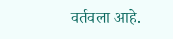वर्तवला आहे.